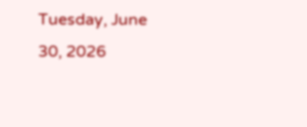Tuesday, June 30, 2026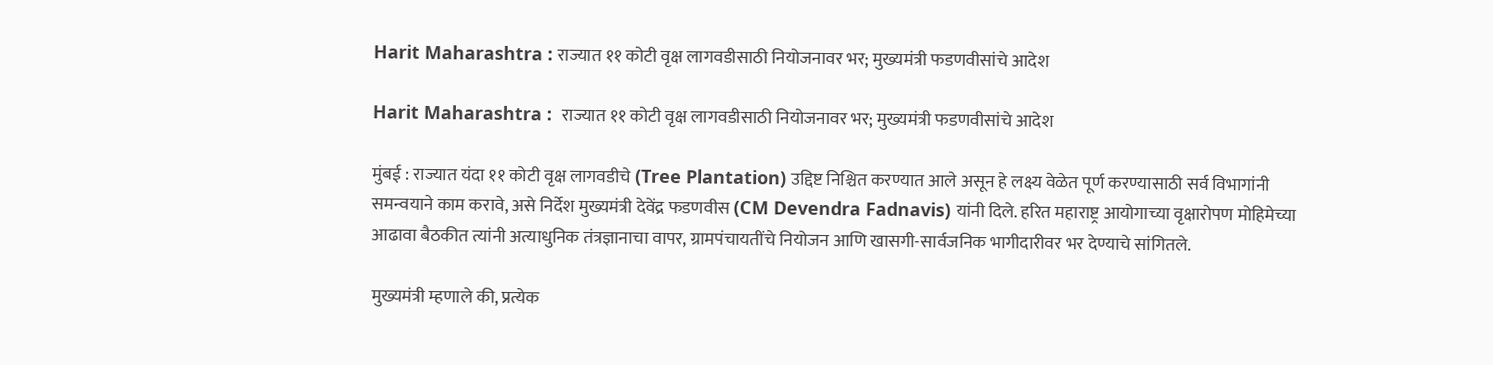Harit Maharashtra : राज्यात ११ कोटी वृक्ष लागवडीसाठी नियोजनावर भर; मुख्यमंत्री फडणवीसांचे आदेश

Harit Maharashtra :  राज्यात ११ कोटी वृक्ष लागवडीसाठी नियोजनावर भर; मुख्यमंत्री फडणवीसांचे आदेश

मुंबई : राज्यात यंदा ११ कोटी वृक्ष लागवडीचे (Tree Plantation) उद्दिष्ट निश्चित करण्यात आले असून हे लक्ष्य वेळेत पूर्ण करण्यासाठी सर्व विभागांनी समन्वयाने काम करावे, असे निर्देश मुख्यमंत्री देवेंद्र फडणवीस (CM Devendra Fadnavis) यांनी दिले. हरित महाराष्ट्र आयोगाच्या वृक्षारोपण मोहिमेच्या आढावा बैठकीत त्यांनी अत्याधुनिक तंत्रज्ञानाचा वापर, ग्रामपंचायतींचे नियोजन आणि खासगी-सार्वजनिक भागीदारीवर भर देण्याचे सांगितले.

मुख्यमंत्री म्हणाले की, प्रत्येक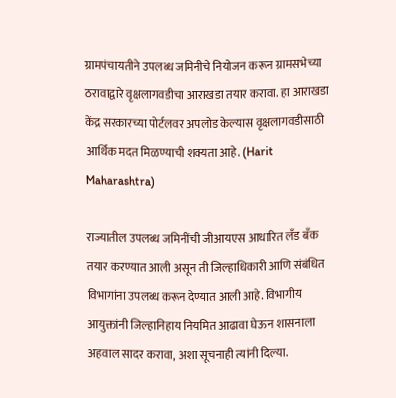ग्रामपंचायतीने उपलब्ध जमिनीचे नियोजन करून ग्रामसभेच्या ठरावाद्वारे वृक्षलागवडीचा आराखडा तयार करावा. हा आराखडा केंद्र सरकारच्या पोर्टलवर अपलोड केल्यास वृक्षलागवडीसाठी आर्थिक मदत मिळण्याची शक्यता आहे. (Harit Maharashtra)

राज्यातील उपलब्ध जमिनींची जीआयएस आधारित लँड बँक तयार करण्यात आली असून ती जिल्हाधिकारी आणि संबंधित विभागांना उपलब्ध करून देण्यात आली आहे. विभागीय आयुक्तांनी जिल्हानिहाय नियमित आढावा घेऊन शासनाला अहवाल सादर करावा, अशा सूचनाही त्यांनी दिल्या.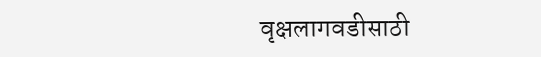वृक्षलागवडीसाठी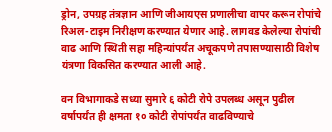ड्रोन, उपग्रह तंत्रज्ञान आणि जीआयएस प्रणालीचा वापर करून रोपांचे रिअल-टाइम निरीक्षण करण्यात येणार आहे. लागवड केलेल्या रोपांची वाढ आणि स्थिती सहा महिन्यांपर्यंत अचूकपणे तपासण्यासाठी विशेष यंत्रणा विकसित करण्यात आली आहे.

वन विभागाकडे सध्या सुमारे ६ कोटी रोपे उपलब्ध असून पुढील वर्षापर्यंत ही क्षमता १० कोटी रोपांपर्यंत वाढविण्याचे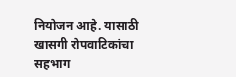नियोजन आहे. यासाठी खासगी रोपवाटिकांचा सहभाग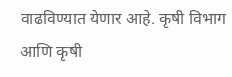वाढविण्यात येणार आहे. कृषी विभाग आणि कृषी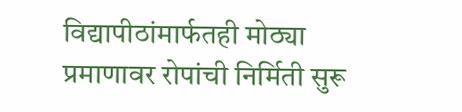विद्यापीठांमार्फतही मोठ्या प्रमाणावर रोपांची निर्मिती सुरू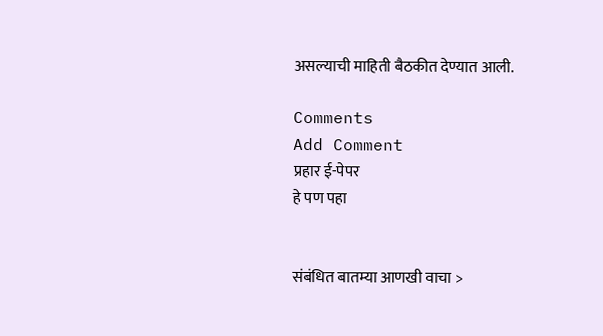असल्याची माहिती बैठकीत देण्यात आली.

Comments
Add Comment
प्रहार ई-पेपर
हे पण पहा


संबंधित बातम्या आणखी वाचा >